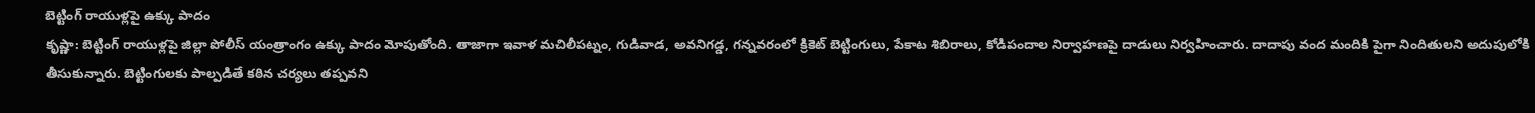బెట్టింగ్ రాయుళ్లపై ఉక్కు పాదం
కృష్ణా: బెట్టింగ్ రాయుళ్లపై జిల్లా పోలీస్ యంత్రాంగం ఉక్కు పాదం మోపుతోంది. తాజాగా ఇవాళ మచిలీపట్నం, గుడివాడ, అవనిగడ్డ, గన్నవరంలో క్రికెట్ బెట్టింగులు, పేకాట శిబిరాలు, కోడిపందాల నిర్వాహణపై దాడులు నిర్వహించారు. దాదాపు వంద మందికి పైగా నిందితులని అదుపులోకి తీసుకున్నారు. బెట్టింగులకు పాల్పడితే కఠిన చర్యలు తప్పవని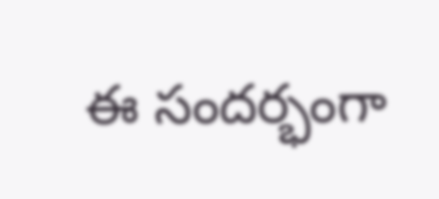ఈ సందర్భంగా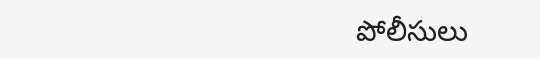పోలీసులు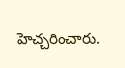హెచ్చరించారు.